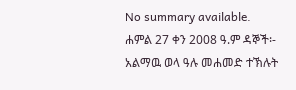No summary available.
ሐምል 27 ቀን 2008 ዓ.ም ዳኞች፡- አልማዉ ወላ ዓሉ መሐመድ ተኽሉት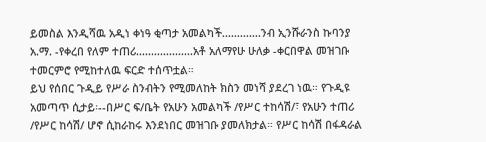ይመስል እንዲሻዉ አዲነ ቀነዓ ቂጣታ አመልካች.............ንብ ኢንሹራንስ ኩባንያ አ.ማ. -የቀረበ የለም ተጠሪ...................አቶ አለማየሁ ሁለቃ -ቀርበዋል መዝገቡ ተመርምሮ የሚከተለዉ ፍርድ ተሰጥቷል።
ይህ የሰበር ጉዲይ የሥራ ስንብትን የሚመለከት ክስን መነሻ ያደረገ ነዉ። የጉዲዩ አመጣጥ ሲታይ፡--በሥር ፍ/ቤት የአሁን አመልካች /የሥር ተከሳሽ/፣ የአሁን ተጠሪ /የሥር ከሳሽ/ ሆኖ ሲከራከሩ እንደነበር መዝገቡ ያመለክታል። የሥር ከሳሽ በፋዳራል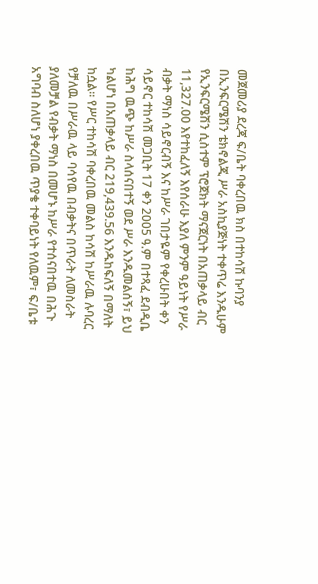መጀመሪያ ደረጃ ፍ/ቤት ባቀረበዉ ክስ በተከሳሽ ኩባንያ በኢንፍርሜሽን ቴክኖልጂ ሥራ አስኪያጅነት ተቀጥሬ እንዱሁም የኢንፍርሜሽን ሲስተም ፕሮጀክት ማናጀርነት በአጠቃላይ ብር 11,327.00 እየተከፈለኝ እየሰራሁ እያለ ምንም ዓይነት የሥራ ብቃት ማነስ ሳይኖርብኝ እና ከሥራ ገበታዬም የቀረሁበት ቀን ሳይኖር ተከሳሽ መጋቢት 17 ቀን 2005 ዓ.ም በተጻፈ ደብዲቤ ከሕግ ዉጭ ከሥራ ስላሰናበተኝ ወደ ሥራ እንዱመልሰኝ፣ ይህ ካልሆነ በአጠቃላይ ብር 219,439.56 እንዱከፍለኝ በማለት ከሷል። የሥር ተከሳሽ ባቀረበዉ መልስ ከሳሽ ከሥራዉ ሉባረር የቻለዉ በሥራዉ ላይ ባሳየዉ በብቃትና በጥራት ለመስራት ያለመቻል የብቃት ማነስ በመሆኑ ከሥራ የተሰናበተዉ በሕጉ አግባብ ስለሆነ ያቀረበዉ ጥያቄ ተቀባይነት የለዉም፣ ፍ/ቤቱ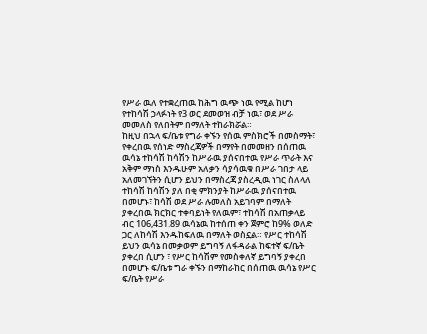የሥራ ዉለ የተቋረጠዉ ከሕግ ዉጭ ነዉ የሚል ከሆነ የተከሳሽ ኃላፉነት የ3 ወር ደመወዝ ብቻ ነዉ፣ ወደ ሥራ መመለስ የለበትም በማለት ተከራክሯል።
ከዚህ በኋላ ፍ/ቤቱ የግራ ቀኙን የሰዉ ምስክሮች በመስማት፣ የቀረበዉ የሰነድ ማስረጃዎች በማየት በመመዘን በሰጠዉ ዉሳኔ ተከሳሽ ከሳሽን ከሥራዉ ያሰናበተዉ የሥራ ጥራት እና አቅም ማነስ እንዱሁም አለቃን ሳያሳዉቁ በሥራ ገበታ ላይ አለመገኘትን ሲሆን ይህን በማስረጃ ያስረዲዉ ነገር ስለላለ ተከሳሽ ከሳሽን ያለ በቂ ምክንያት ከሥራዉ ያሰናበተዉ በመሆኑ፣ ከሳሽ ወደ ሥራ ሉመለስ አይገባም በማለት ያቀረበዉ ክርክር ተቀባይነት የለዉም፣ ተከሳሽ በአጠቃላይ ብር 106,431.89 ዉሳኔዉ ከተሰጠ ቀን ጀምሮ ከ9% ወለድ ጋር ለከሳሽ እንዱከፍለዉ በማለት ወስኗል። የሥር ተከሳሽ ይህን ዉሳኔ በመቃወም ይግባኝ ለፋዳራል ከፍተኛ ፍ/ቤት ያቀረበ ሲሆን ፣ የሥር ከሳሽም የመስቀለኛ ይግባኝ ያቀረበ በመሆኑ ፍ/ቤቱ ግራ ቀኙን በማከራከር በሰጠዉ ዉሳኔ የሥር ፍ/ቤት የሥራ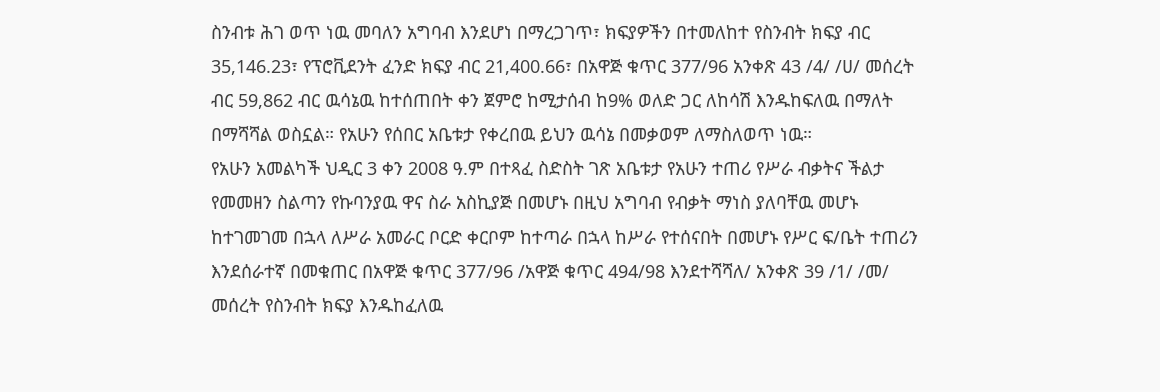ስንብቱ ሕገ ወጥ ነዉ መባለን አግባብ እንደሆነ በማረጋገጥ፣ ክፍያዎችን በተመለከተ የስንብት ክፍያ ብር 35,146.23፣ የፕሮቪደንት ፈንድ ክፍያ ብር 21,400.66፣ በአዋጅ ቁጥር 377/96 አንቀጽ 43 /4/ /ሀ/ መሰረት ብር 59,862 ብር ዉሳኔዉ ከተሰጠበት ቀን ጀምሮ ከሚታሰብ ከ9% ወለድ ጋር ለከሳሽ እንዱከፍለዉ በማለት በማሻሻል ወስኗል። የአሁን የሰበር አቤቱታ የቀረበዉ ይህን ዉሳኔ በመቃወም ለማስለወጥ ነዉ።
የአሁን አመልካች ህዲር 3 ቀን 2008 ዓ.ም በተጻፈ ስድስት ገጽ አቤቱታ የአሁን ተጠሪ የሥራ ብቃትና ችልታ የመመዘን ስልጣን የኩባንያዉ ዋና ስራ አስኪያጅ በመሆኑ በዚህ አግባብ የብቃት ማነስ ያለባቸዉ መሆኑ ከተገመገመ በኋላ ለሥራ አመራር ቦርድ ቀርቦም ከተጣራ በኋላ ከሥራ የተሰናበት በመሆኑ የሥር ፍ/ቤት ተጠሪን እንደሰራተኛ በመቁጠር በአዋጅ ቁጥር 377/96 /አዋጅ ቁጥር 494/98 እንደተሻሻለ/ አንቀጽ 39 /1/ /መ/ መሰረት የስንብት ክፍያ እንዱከፈለዉ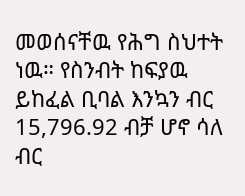መወሰናቸዉ የሕግ ስህተት ነዉ። የስንብት ከፍያዉ ይከፈል ቢባል እንኳን ብር 15,796.92 ብቻ ሆኖ ሳለ ብር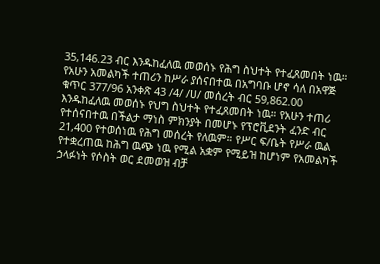35,146.23 ብር እንዱከፈለዉ መወሰኑ የሕግ ስህተት የተፈጸመበት ነዉ። የአሁን አመልካች ተጠሪን ከሥራ ያሰናበተዉ በአግባቡ ሆኖ ሳለ በአዋጅ ቁጥር 377/96 አንቀጽ 43 /4/ /ሀ/ መሰረት ብር 59,862.00 እንዱከፈለዉ መወሰኑ የህግ ስህተት የተፈጸመበት ነዉ። የአሁን ተጠሪ የተሰናበተዉ በችልታ ማነስ ምክንያት በመሆኑ የፕሮቪደንት ፈንድ ብር 21,400 የተወሰነዉ የሕግ መሰረት የለዉም። የሥር ፍ/ቤት የሥራ ዉል የተቋረጠዉ ከሕግ ዉጭ ነዉ የሚል አቋም የሚይዝ ከሆነም የአመልካች ኃላፉነት የሶስት ወር ደመወዝ ብቻ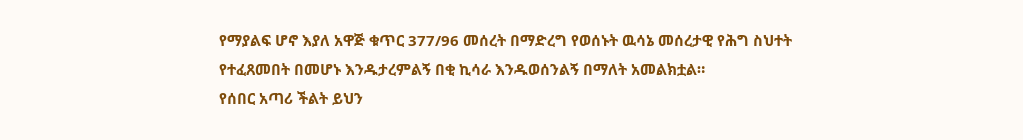የማያልፍ ሆኖ እያለ አዋጅ ቁጥር 377/96 መሰረት በማድረግ የወሰኑት ዉሳኔ መሰረታዊ የሕግ ስህተት የተፈጸመበት በመሆኑ እንዱታረምልኝ በቂ ኪሳራ እንዱወሰንልኝ በማለት አመልክቷል።
የሰበር አጣሪ ችልት ይህን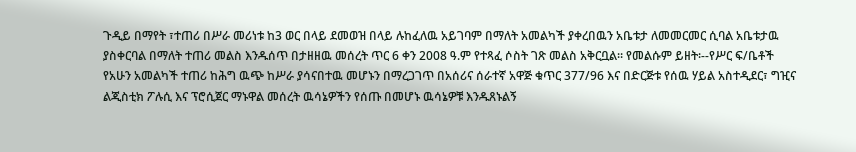ጉዲይ በማየት ፣ተጠሪ በሥራ መሪነቱ ከ3 ወር በላይ ደመወዝ በላይ ሉከፈለዉ አይገባም በማለት አመልካች ያቀረበዉን አቤቱታ ለመመርመር ሲባል አቤቱታዉ ያስቀርባል በማለት ተጠሪ መልስ እንዱሰጥ በታዘዘዉ መሰረት ጥር 6 ቀን 2008 ዓ.ም የተጻፈ ሶስት ገጽ መልስ አቅርቧል። የመልሱም ይዘት፡--የሥር ፍ/ቤቶች የአሁን አመልካች ተጠሪ ከሕግ ዉጭ ከሥራ ያሳናበተዉ መሆኑን በማረጋገጥ በአሰሪና ሰራተኛ አዋጅ ቁጥር 377/96 እና በድርጅቱ የሰዉ ሃይል አስተዲደር፣ ግዢና ልጂስቲክ ፖሉሲ እና ፕሮሲጀር ማኑዋል መሰረት ዉሳኔዎችን የሰጡ በመሆኑ ዉሳኔዎቹ እንዱጸኑልኝ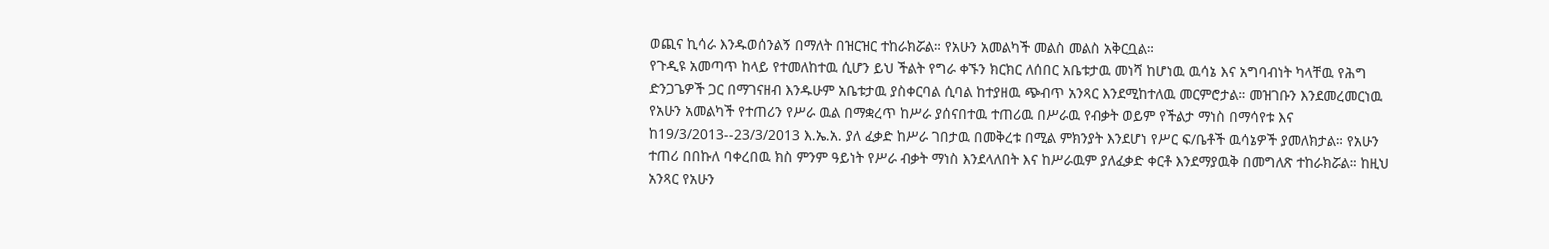ወጪና ኪሳራ እንዱወሰንልኝ በማለት በዝርዝር ተከራክሯል። የአሁን አመልካች መልስ መልስ አቅርቧል።
የጉዲዩ አመጣጥ ከላይ የተመለከተዉ ሲሆን ይህ ችልት የግራ ቀኙን ክርክር ለሰበር አቤቱታዉ መነሻ ከሆነዉ ዉሳኔ እና አግባብነት ካላቸዉ የሕግ ድንጋጌዎች ጋር በማገናዘብ እንዱሁም አቤቱታዉ ያስቀርባል ሲባል ከተያዘዉ ጭብጥ አንጻር እንደሚከተለዉ መርምሮታል። መዝገቡን እንደመረመርነዉ የአሁን አመልካች የተጠሪን የሥራ ዉል በማቋረጥ ከሥራ ያሰናበተዉ ተጠሪዉ በሥራዉ የብቃት ወይም የችልታ ማነስ በማሳየቱ እና ከ19/3/2013--23/3/2013 እ.ኤ.አ. ያለ ፈቃድ ከሥራ ገበታዉ በመቅረቱ በሚል ምክንያት እንደሆነ የሥር ፍ/ቤቶች ዉሳኔዎች ያመለክታል። የአሁን ተጠሪ በበኩለ ባቀረበዉ ክስ ምንም ዓይነት የሥራ ብቃት ማነስ እንደላለበት እና ከሥራዉም ያለፈቃድ ቀርቶ እንደማያዉቅ በመግለጽ ተከራክሯል። ከዚህ አንጻር የአሁን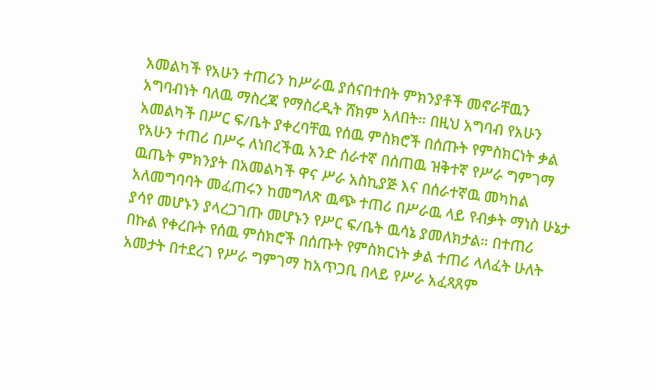አመልካች የአሁን ተጠሪን ከሥራዉ ያሰናበተበት ምክንያቶች መኖራቸዉን አግባብነት ባለዉ ማስረጃ የማስረዲት ሸክም አለበት። በዚህ አግባብ የአሁን አመልካች በሥር ፍ/ቤት ያቀረባቸዉ የሰዉ ምስክሮች በሰጡት የምስክርነት ቃል የአሁን ተጠሪ በሥሩ ለነበረችዉ አንድ ሰራተኛ በሰጠዉ ዝቅተኛ የሥራ ግምገማ ዉጤት ምክንያት በአመልካች ዋና ሥራ አስኪያጅ እና በሰራተኛዉ መካከል አለመግባባት መፈጠሩን ከመግለጽ ዉጭ ተጠሪ በሥራዉ ላይ የብቃት ማነስ ሁኔታ ያሳየ መሆኑን ያላረጋገጡ መሆኑን የሥር ፍ/ቤት ዉሳኔ ያመለክታል። በተጠሪ በኩል የቀረቡት የሰዉ ምስክሮች በሰጡት የምስክርነት ቃል ተጠሪ ላለፈት ሁለት አመታት በተደረገ የሥራ ግምገማ ከአጥጋቢ በላይ የሥራ አፈጻጸም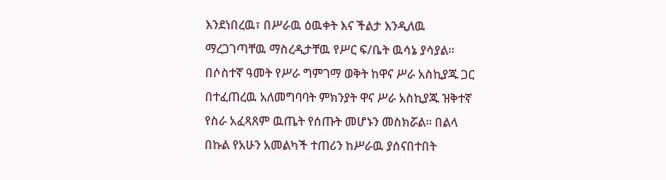እንደነበረዉ፣ በሥራዉ ዕዉቀት እና ችልታ እንዲለዉ ማረጋገጣቸዉ ማስረዲታቸዉ የሥር ፍ/ቤት ዉሳኔ ያሳያል። በሶስተኛ ዓመት የሥራ ግምገማ ወቅት ከዋና ሥራ አስኪያጁ ጋር በተፈጠረዉ አለመግባባት ምክንያት ዋና ሥራ አስኪያጁ ዝቅተኛ የስራ አፈጻጸም ዉጤት የሰጡት መሆኑን መስክሯል። በልላ በኩል የአሁን አመልካች ተጠሪን ከሥራዉ ያሰናበተበት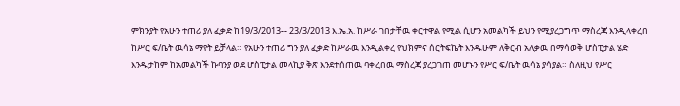ምክንያት የአሁን ተጠሪ ያለ ፈቃድ ከ19/3/2013-- 23/3/2013 እ.ኤ.አ. ከሥራ ገበታቸዉ ቀርተዋል የሚል ሲሆን አመልካች ይህን የሚያረጋግጥ ማስረጃ እንዲላቀረበ ከሥር ፍ/ቤት ዉሳኔ ማየት ይቻላል። የአሁን ተጠሪ ግን ያለ ፈቃድ ከሥራዉ እንዲልቀረ የህክምና ሰርትፍኬት እንዱሁም ለቅርብ አለቃዉ በማሳወቅ ሆስፒታል ሄድ እንዱታከም ከአመልካች ኩባንያ ወደ ሆስፒታል መላኪያ ቅጽ እንደተሰጠዉ ባቀረበዉ ማስረጃ ያረጋገጠ መሆኑን የሥር ፍ/ቤት ዉሳኔ ያሳያል። ስለዚህ የሥር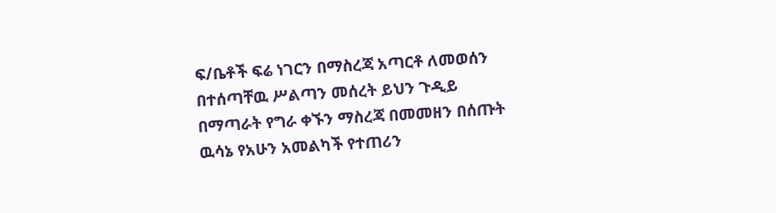ፍ/ቤቶች ፍሬ ነገርን በማስረጃ አጣርቶ ለመወሰን በተሰጣቸዉ ሥልጣን መሰረት ይህን ጉዲይ በማጣራት የግራ ቀኙን ማስረጃ በመመዘን በሰጡት ዉሳኔ የአሁን አመልካች የተጠሪን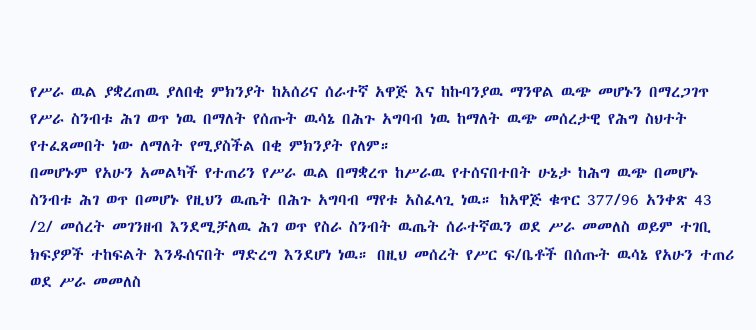የሥራ ዉል ያቋረጠዉ ያለበቂ ምክንያት ከአሰሪና ሰራተኛ አዋጅ እና ከኩባንያዉ ማንዋል ዉጭ መሆኑን በማረጋገጥ የሥራ ስንብቱ ሕገ ወጥ ነዉ በማለት የሰጡት ዉሳኔ በሕጉ አግባብ ነዉ ከማለት ዉጭ መሰረታዊ የሕግ ስህተት የተፈጸመበት ነው ለማለት የሚያስችል በቂ ምክንያት የለም።
በመሆኑም የአሁን አመልካች የተጠሪን የሥራ ዉል በማቋረጥ ከሥራዉ የተሰናበተበት ሁኔታ ከሕግ ዉጭ በመሆኑ ስንብቱ ሕገ ወጥ በመሆኑ የዚህን ዉጤት በሕጉ አግባብ ማየቱ አስፈላጊ ነዉ። ከአዋጅ ቁጥር 377/96 አንቀጽ 43 /2/ መሰረት መገንዘብ እንደሚቻለዉ ሕገ ወጥ የስራ ስንብት ዉጤት ሰራተኛዉን ወደ ሥራ መመለስ ወይም ተገቢ ክፍያዎች ተከፍልት እንዱሰናበት ማድረግ እንደሆነ ነዉ። በዚህ መሰረት የሥር ፍ/ቤቶች በሰጡት ዉሳኔ የአሁን ተጠሪ ወደ ሥራ መመለስ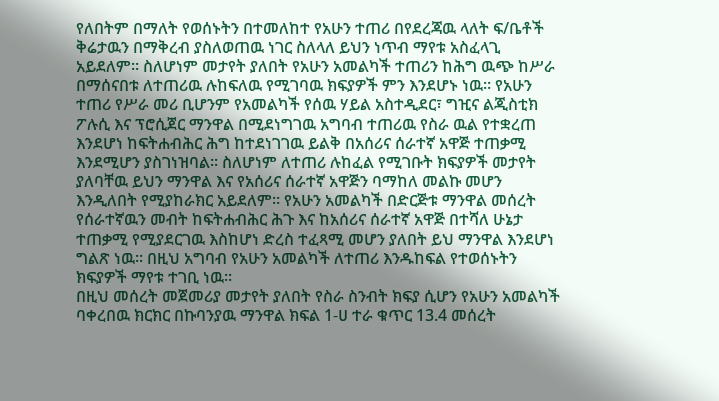የለበትም በማለት የወሰኑትን በተመለከተ የአሁን ተጠሪ በየደረጃዉ ላለት ፍ/ቤቶች ቅሬታዉን በማቅረብ ያስለወጠዉ ነገር ስለላለ ይህን ነጥብ ማየቱ አስፈላጊ አይደለም። ስለሆነም መታየት ያለበት የአሁን አመልካች ተጠሪን ከሕግ ዉጭ ከሥራ በማሰናበቱ ለተጠሪዉ ሉከፍለዉ የሚገባዉ ክፍያዎች ምን እንደሆኑ ነዉ። የአሁን ተጠሪ የሥራ መሪ ቢሆንም የአመልካች የሰዉ ሃይል አስተዲደር፣ ግዢና ልጂስቲክ ፖሉሲ እና ፕሮሲጀር ማንዋል በሚደነግገዉ አግባብ ተጠሪዉ የስራ ዉል የተቋረጠ እንደሆነ ከፍትሐብሕር ሕግ ከተደነገገዉ ይልቅ በአሰሪና ሰራተኛ አዋጅ ተጠቃሚ እንደሚሆን ያስገነዝባል። ስለሆነም ለተጠሪ ሉከፈል የሚገቡት ክፍያዎች መታየት ያለባቸዉ ይህን ማንዋል እና የአሰሪና ሰራተኛ አዋጅን ባማከለ መልኩ መሆን እንዲለበት የሚያከራክር አይደለም። የአሁን አመልካች በድርጅቱ ማንዋል መሰረት የሰራተኛዉን መብት ከፍትሐብሕር ሕጉ እና ከአሰሪና ሰራተኛ አዋጅ በተሻለ ሁኔታ ተጠቃሚ የሚያደርገዉ እስከሆነ ድረስ ተፈጻሚ መሆን ያለበት ይህ ማንዋል እንደሆነ ግልጽ ነዉ። በዚህ አግባብ የአሁን አመልካች ለተጠሪ እንዱከፍል የተወሰኑትን ክፍያዎች ማየቱ ተገቢ ነዉ።
በዚህ መሰረት መጀመሪያ መታየት ያለበት የስራ ስንብት ክፍያ ሲሆን የአሁን አመልካች ባቀረበዉ ክርክር በኩባንያዉ ማንዋል ክፍል 1-ሀ ተራ ቁጥር 13.4 መሰረት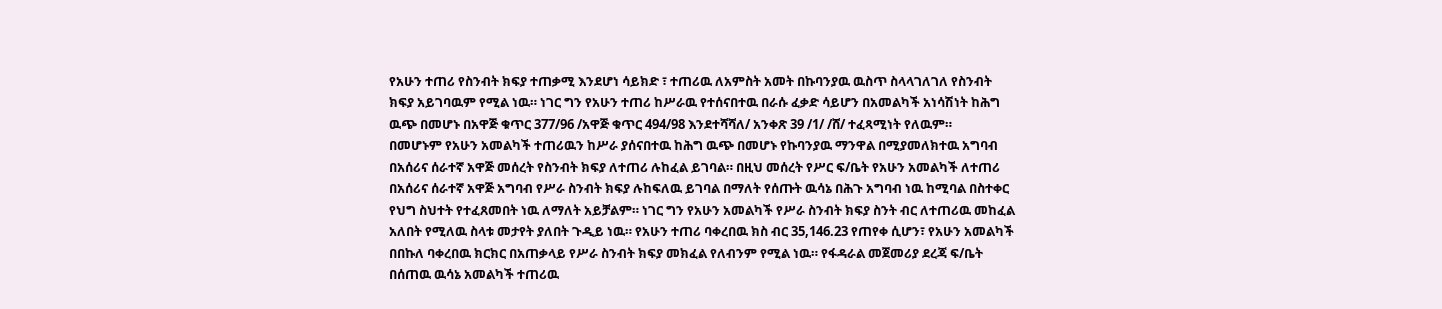የአሁን ተጠሪ የስንብት ክፍያ ተጠቃሚ እንደሆነ ሳይክድ ፣ ተጠሪዉ ለአምስት አመት በኩባንያዉ ዉስጥ ስላላገለገለ የስንብት ክፍያ አይገባዉም የሚል ነዉ። ነገር ግን የአሁን ተጠሪ ከሥራዉ የተሰናበተዉ በራሱ ፈቃድ ሳይሆን በአመልካች አነሳሽነት ከሕግ ዉጭ በመሆኑ በአዋጅ ቁጥር 377/96 /አዋጅ ቁጥር 494/98 እንደተሻሻለ/ አንቀጽ 39 /1/ /ሸ/ ተፈጻሚነት የለዉም።
በመሆኑም የአሁን አመልካች ተጠሪዉን ከሥራ ያሰናበተዉ ከሕግ ዉጭ በመሆኑ የኩባንያዉ ማንዋል በሚያመለክተዉ አግባብ በአሰሪና ሰራተኛ አዋጅ መሰረት የስንብት ክፍያ ለተጠሪ ሉከፈል ይገባል። በዚህ መሰረት የሥር ፍ/ቤት የአሁን አመልካች ለተጠሪ በአሰሪና ሰራተኛ አዋጅ አግባብ የሥራ ስንብት ክፍያ ሉከፍለዉ ይገባል በማለት የሰጡት ዉሳኔ በሕጉ አግባብ ነዉ ከሚባል በስተቀር የህግ ስህተት የተፈጸመበት ነዉ ለማለት አይቻልም። ነገር ግን የአሁን አመልካች የሥራ ስንብት ክፍያ ስንት ብር ለተጠሪዉ መከፈል አለበት የሚለዉ ስላቱ መታየት ያለበት ጉዲይ ነዉ። የአሁን ተጠሪ ባቀረበዉ ክስ ብር 35,146.23 የጠየቀ ሲሆን፣ የአሁን አመልካች በበኩለ ባቀረበዉ ክርክር በአጠቃላይ የሥራ ስንብት ክፍያ መክፈል የለብንም የሚል ነዉ። የፋዳራል መጀመሪያ ደረጃ ፍ/ቤት በሰጠዉ ዉሳኔ አመልካች ተጠሪዉ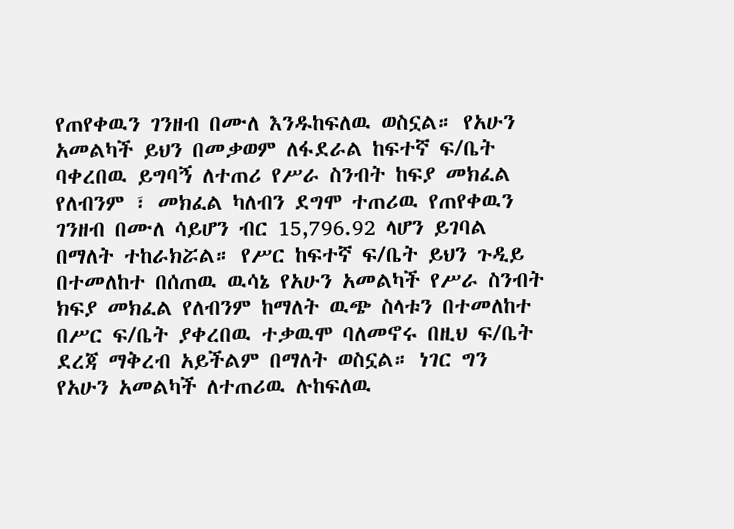የጠየቀዉን ገንዘብ በሙለ እንዱከፍለዉ ወስኗል። የአሁን አመልካች ይህን በመቃወም ለፋደራል ከፍተኛ ፍ/ቤት ባቀረበዉ ይግባኝ ለተጠሪ የሥራ ስንብት ከፍያ መክፈል የለብንም ፣ መክፈል ካለብን ደግሞ ተጠሪዉ የጠየቀዉን ገንዘብ በሙለ ሳይሆን ብር 15,796.92 ላሆን ይገባል በማለት ተከራክሯል። የሥር ከፍተኛ ፍ/ቤት ይህን ጉዲይ በተመለከተ በሰጠዉ ዉሳኔ የአሁን አመልካች የሥራ ስንብት ክፍያ መክፈል የለብንም ከማለት ዉጭ ስላቱን በተመለከተ በሥር ፍ/ቤት ያቀረበዉ ተቃዉሞ ባለመኖሩ በዚህ ፍ/ቤት ደረጃ ማቅረብ አይችልም በማለት ወስኗል። ነገር ግን የአሁን አመልካች ለተጠሪዉ ሉከፍለዉ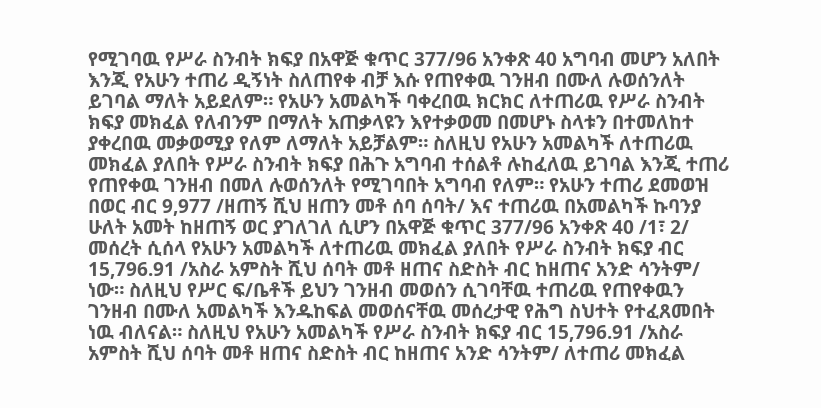የሚገባዉ የሥራ ስንብት ክፍያ በአዋጅ ቁጥር 377/96 አንቀጽ 40 አግባብ መሆን አለበት እንጂ የአሁን ተጠሪ ዲኝነት ስለጠየቀ ብቻ እሱ የጠየቀዉ ገንዘብ በሙለ ሉወሰንለት ይገባል ማለት አይደለም። የአሁን አመልካች ባቀረበዉ ክርክር ለተጠሪዉ የሥራ ስንብት ክፍያ መክፈል የለብንም በማለት አጠቃላዩን እየተቃወመ በመሆኑ ስላቱን በተመለከተ ያቀረበዉ መቃወሚያ የለም ለማለት አይቻልም። ስለዚህ የአሁን አመልካች ለተጠሪዉ መክፈል ያለበት የሥራ ስንብት ክፍያ በሕጉ አግባብ ተሰልቶ ሉከፈለዉ ይገባል እንጂ ተጠሪ የጠየቀዉ ገንዘብ በመለ ሉወሰንለት የሚገባበት አግባብ የለም። የአሁን ተጠሪ ደመወዝ በወር ብር 9,977 /ዘጠኝ ሺህ ዘጠን መቶ ሰባ ሰባት/ እና ተጠሪዉ በአመልካች ኩባንያ ሁለት አመት ከዘጠኝ ወር ያገለገለ ሲሆን በአዋጅ ቁጥር 377/96 አንቀጽ 40 /1፣ 2/ መሰረት ሲሰላ የአሁን አመልካች ለተጠሪዉ መክፈል ያለበት የሥራ ስንብት ክፍያ ብር 15,796.91 /አስራ አምስት ሺህ ሰባት መቶ ዘጠና ስድስት ብር ከዘጠና አንድ ሳንትም/ ነው። ስለዚህ የሥር ፍ/ቤቶች ይህን ገንዘብ መወሰን ሲገባቸዉ ተጠሪዉ የጠየቀዉን ገንዘብ በሙለ አመልካች እንዱከፍል መወሰናቸዉ መሰረታዊ የሕግ ስህተት የተፈጸመበት ነዉ ብለናል። ስለዚህ የአሁን አመልካች የሥራ ስንብት ክፍያ ብር 15,796.91 /አስራ አምስት ሺህ ሰባት መቶ ዘጠና ስድስት ብር ከዘጠና አንድ ሳንትም/ ለተጠሪ መክፈል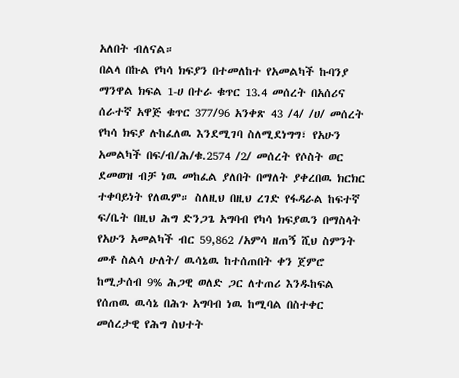አለበት ብለናል።
በልላ በኩል የካሳ ክፍያን በተመለከተ የአመልካች ኩባንያ ማንዋል ክፍል 1-ሀ በተራ ቁጥር 13.4 መሰረት በአሰሪና ሰራተኛ አዋጅ ቁጥር 377/96 አንቀጽ 43 /4/ /ሀ/ መሰረት የካሳ ክፍያ ሉከፈለዉ እንደሚገባ ስለሚደነግግ፣ የአሁን አመልካች በፍ/ብ/ሕ/ቁ.2574 /2/ መሰረት የሶስት ወር ደመወዝ ብቻ ነዉ መከፈል ያለበት በማለት ያቀረበዉ ክርክር ተቀባይነት የለዉም። ስለዚህ በዚህ ረገድ የፋዳራል ከፍተኛ ፍ/ቤት በዚህ ሕግ ድንጋጌ አግባብ የካሳ ክፍያዉን በማስላት የአሁን አመልካች ብር 59,862 /አምሳ ዘጠኝ ሺህ ስምንት መቶ ስልሳ ሁለት/ ዉሳኔዉ ከተሰጠበት ቀን ጀምሮ ከሚታሰብ 9% ሕጋዊ ወለድ ጋር ለተጠሪ እንዱከፍል የሰጠዉ ዉሳኔ በሕጉ አግባብ ነዉ ከሚባል በስተቀር መሰረታዊ የሕግ ስህተት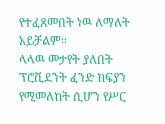የተፈጸመበት ነዉ ለማለት አይቻልም።
ላላዉ መታየት ያለበት ፕሮቪደንት ፈንድ ክፍያን የሚመለከት ሲሆን የሥር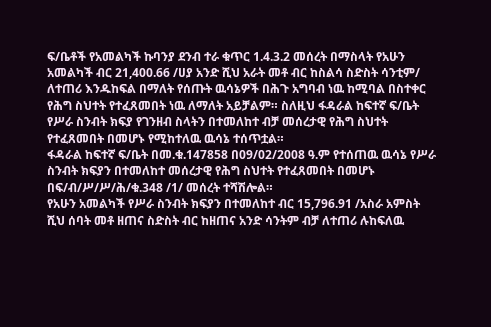ፍ/ቤቶች የአመልካች ኩባንያ ደንብ ተራ ቁጥር 1.4.3.2 መሰረት በማስላት የአሁን አመልካች ብር 21,400.66 /ሀያ አንድ ሺህ አራት መቶ ብር ከስልሳ ስድስት ሳንቲም/ ለተጠሪ እንዱከፍል በማለት የሰጡት ዉሳኔዎች በሕጉ አግባብ ነዉ ከሚባል በስተቀር የሕግ ስህተት የተፈጸመበት ነዉ ለማለት አይቻልም። ስለዚህ ፋዳራል ከፍተኛ ፍ/ቤት የሥራ ስንብት ክፍያ የገንዘብ ስላትን በተመለከተ ብቻ መሰረታዊ የሕግ ስህተት የተፈጸመበት በመሆኑ የሚከተለዉ ዉሳኔ ተሰጥቷል።
ፋዳራል ከፍተኛ ፍ/ቤት በመ.ቁ.147858 በ09/02/2008 ዓ.ም የተሰጠዉ ዉሳኔ የሥራ ስንብት ክፍያን በተመለከተ መሰረታዊ የሕግ ስህተት የተፈጸመበት በመሆኑ በፍ/ብ/ሥ/ሥ/ሕ/ቁ.348 /1/ መሰረት ተሻሽሎል።
የአሁን አመልካች የሥራ ስንብት ክፍያን በተመለከተ ብር 15,796.91 /አስራ አምስት ሺህ ሰባት መቶ ዘጠና ስድስት ብር ከዘጠና አንድ ሳንትም ብቻ ለተጠሪ ሉከፍለዉ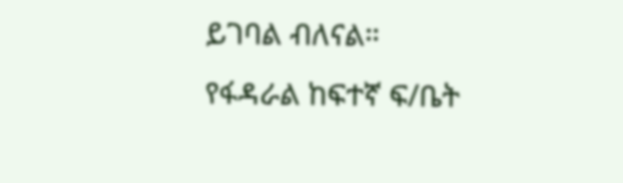ይገባል ብለናል።
የፋዳራል ከፍተኛ ፍ/ቤት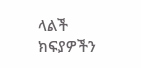ላልች ክፍያዎችን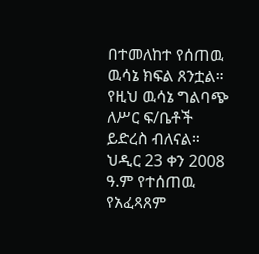በተመለከተ የሰጠዉ ዉሳኔ ክፍል ጸንቷል።
የዚህ ዉሳኔ ግልባጭ ለሥር ፍ/ቤቶች ይድረስ ብለናል።
ህዲር 23 ቀን 2008 ዓ.ም የተሰጠዉ የአፈጻጸም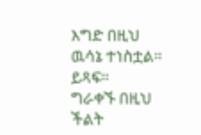እግድ በዚህ ዉሳኔ ተነስቷል። ይጻፍ።
ግራቀኙ በዚህ ችልት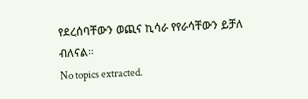የደረሰባቸውን ወጪና ኪሳራ የየራሳቸውን ይቻለ ብለናል።
No topics extracted.